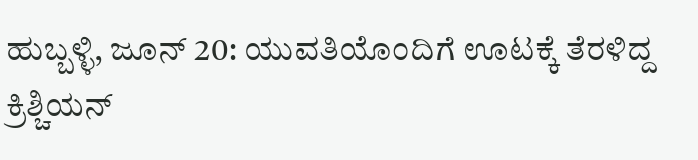ಹುಬ್ಬಳ್ಳಿ, ಜೂನ್ 20: ಯುವತಿಯೊಂದಿಗೆ ಊಟಕ್ಕೆ ತೆರಳಿದ್ದ ಕ್ರಿಶ್ಚಿಯನ್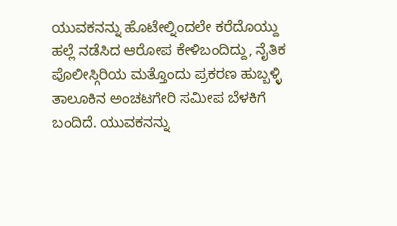ಯುವಕನನ್ನು ಹೊಟೇಲ್ನಿಂದಲೇ ಕರೆದೊಯ್ದು ಹಲ್ಲೆ ನಡೆಸಿದ ಆರೋಪ ಕೇಳಿಬಂದಿದ್ದು, ನೈತಿಕ ಪೊಲೀಸ್ಗಿರಿಯ ಮತ್ತೊಂದು ಪ್ರಕರಣ ಹುಬ್ಬಳ್ಳಿ ತಾಲೂಕಿನ ಅಂಚಟಗೇರಿ ಸಮೀಪ ಬೆಳಕಿಗೆ ಬಂದಿದೆ. ಯುವಕನನ್ನು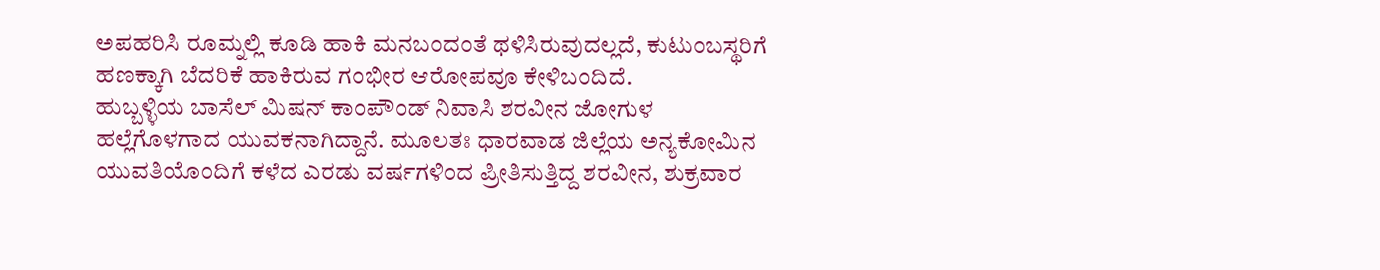ಅಪಹರಿಸಿ ರೂಮ್ನಲ್ಲಿ ಕೂಡಿ ಹಾಕಿ ಮನಬಂದಂತೆ ಥಳಿಸಿರುವುದಲ್ಲದೆ, ಕುಟುಂಬಸ್ಥರಿಗೆ ಹಣಕ್ಕಾಗಿ ಬೆದರಿಕೆ ಹಾಕಿರುವ ಗಂಭೀರ ಆರೋಪವೂ ಕೇಳಿಬಂದಿದೆ.
ಹುಬ್ಬಳ್ಳಿಯ ಬಾಸೆಲ್ ಮಿಷನ್ ಕಾಂಪೌಂಡ್ ನಿವಾಸಿ ಶರವೀನ ಜೋಗುಳ ಹಲ್ಲೆಗೊಳಗಾದ ಯುವಕನಾಗಿದ್ದಾನೆ. ಮೂಲತಃ ಧಾರವಾಡ ಜಿಲ್ಲೆಯ ಅನ್ಯಕೋಮಿನ ಯುವತಿಯೊಂದಿಗೆ ಕಳೆದ ಎರಡು ವರ್ಷಗಳಿಂದ ಪ್ರೀತಿಸುತ್ತಿದ್ದ ಶರವೀನ, ಶುಕ್ರವಾರ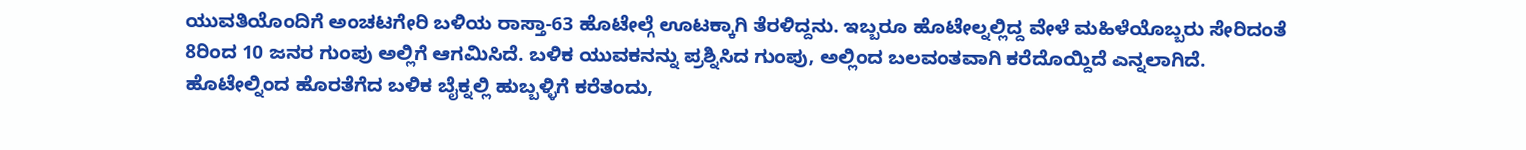ಯುವತಿಯೊಂದಿಗೆ ಅಂಚಟಗೇರಿ ಬಳಿಯ ರಾಸ್ತಾ-63 ಹೊಟೇಲ್ಗೆ ಊಟಕ್ಕಾಗಿ ತೆರಳಿದ್ದನು. ಇಬ್ಬರೂ ಹೊಟೇಲ್ನಲ್ಲಿದ್ದ ವೇಳೆ ಮಹಿಳೆಯೊಬ್ಬರು ಸೇರಿದಂತೆ 8ರಿಂದ 10 ಜನರ ಗುಂಪು ಅಲ್ಲಿಗೆ ಆಗಮಿಸಿದೆ. ಬಳಿಕ ಯುವಕನನ್ನು ಪ್ರಶ್ನಿಸಿದ ಗುಂಪು, ಅಲ್ಲಿಂದ ಬಲವಂತವಾಗಿ ಕರೆದೊಯ್ದಿದೆ ಎನ್ನಲಾಗಿದೆ. ಹೊಟೇಲ್ನಿಂದ ಹೊರತೆಗೆದ ಬಳಿಕ ಬೈಕ್ನಲ್ಲಿ ಹುಬ್ಬಳ್ಳಿಗೆ ಕರೆತಂದು,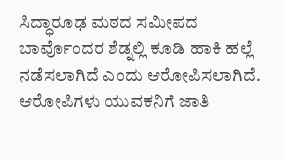ಸಿದ್ಧಾರೂಢ ಮಠದ ಸಮೀಪದ ಬಾರ್ವೊಂದರ ಶೆಡ್ನಲ್ಲಿ ಕೂಡಿ ಹಾಕಿ ಹಲ್ಲೆ ನಡೆಸಲಾಗಿದೆ ಎಂದು ಆರೋಪಿಸಲಾಗಿದೆ.
ಆರೋಪಿಗಳು ಯುವಕನಿಗೆ ಜಾತಿ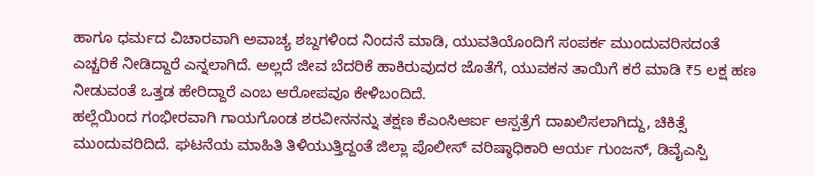ಹಾಗೂ ಧರ್ಮದ ವಿಚಾರವಾಗಿ ಅವಾಚ್ಯ ಶಬ್ದಗಳಿಂದ ನಿಂದನೆ ಮಾಡಿ, ಯುವತಿಯೊಂದಿಗೆ ಸಂಪರ್ಕ ಮುಂದುವರಿಸದಂತೆ ಎಚ್ಚರಿಕೆ ನೀಡಿದ್ದಾರೆ ಎನ್ನಲಾಗಿದೆ. ಅಲ್ಲದೆ ಜೀವ ಬೆದರಿಕೆ ಹಾಕಿರುವುದರ ಜೊತೆಗೆ, ಯುವಕನ ತಾಯಿಗೆ ಕರೆ ಮಾಡಿ ₹5 ಲಕ್ಷ ಹಣ ನೀಡುವಂತೆ ಒತ್ತಡ ಹೇರಿದ್ದಾರೆ ಎಂಬ ಆರೋಪವೂ ಕೇಳಿಬಂದಿದೆ.
ಹಲ್ಲೆಯಿಂದ ಗಂಭೀರವಾಗಿ ಗಾಯಗೊಂಡ ಶರವೀನನನ್ನು ತಕ್ಷಣ ಕೆಎಂಸಿಆರ್ಐ ಆಸ್ಪತ್ರೆಗೆ ದಾಖಲಿಸಲಾಗಿದ್ದು, ಚಿಕಿತ್ಸೆ ಮುಂದುವರಿದಿದೆ. ಘಟನೆಯ ಮಾಹಿತಿ ತಿಳಿಯುತ್ತಿದ್ದಂತೆ ಜಿಲ್ಲಾ ಪೊಲೀಸ್ ವರಿಷ್ಠಾಧಿಕಾರಿ ಆರ್ಯ ಗುಂಜನ್, ಡಿವೈಎಸ್ಪಿ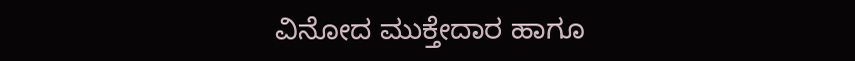ವಿನೋದ ಮುಕ್ತೇದಾರ ಹಾಗೂ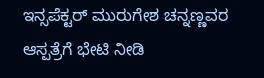ಇನ್ಸಪೆಕ್ಟರ್ ಮುರುಗೇಶ ಚನ್ನಣ್ಣವರ ಆಸ್ಪತ್ರೆಗೆ ಭೇಟಿ ನೀಡಿ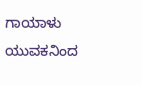ಗಾಯಾಳು ಯುವಕನಿಂದ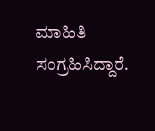ಮಾಹಿತಿ ಸಂಗ್ರಹಿಸಿದ್ದಾರೆ.